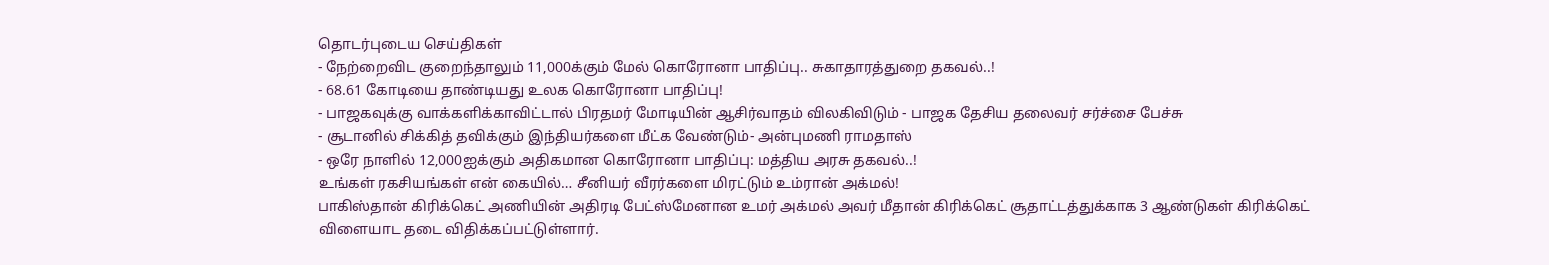தொடர்புடைய செய்திகள்
- நேற்றைவிட குறைந்தாலும் 11,000க்கும் மேல் கொரோனா பாதிப்பு.. சுகாதாரத்துறை தகவல்..!
- 68.61 கோடியை தாண்டியது உலக கொரோனா பாதிப்பு!
- பாஜகவுக்கு வாக்களிக்காவிட்டால் பிரதமர் மோடியின் ஆசிர்வாதம் விலகிவிடும் - பாஜக தேசிய தலைவர் சர்ச்சை பேச்சு
- சூடானில் சிக்கித் தவிக்கும் இந்தியர்களை மீட்க வேண்டும்- அன்புமணி ராமதாஸ்
- ஒரே நாளில் 12,000ஐக்கும் அதிகமான கொரோனா பாதிப்பு: மத்திய அரசு தகவல்..!
உங்கள் ரகசியங்கள் என் கையில்… சீனியர் வீரர்களை மிரட்டும் உம்ரான் அக்மல்!
பாகிஸ்தான் கிரிக்கெட் அணியின் அதிரடி பேட்ஸ்மேனான உமர் அக்மல் அவர் மீதான் கிரிக்கெட் சூதாட்டத்துக்காக 3 ஆண்டுகள் கிரிக்கெட் விளையாட தடை விதிக்கப்பட்டுள்ளார்.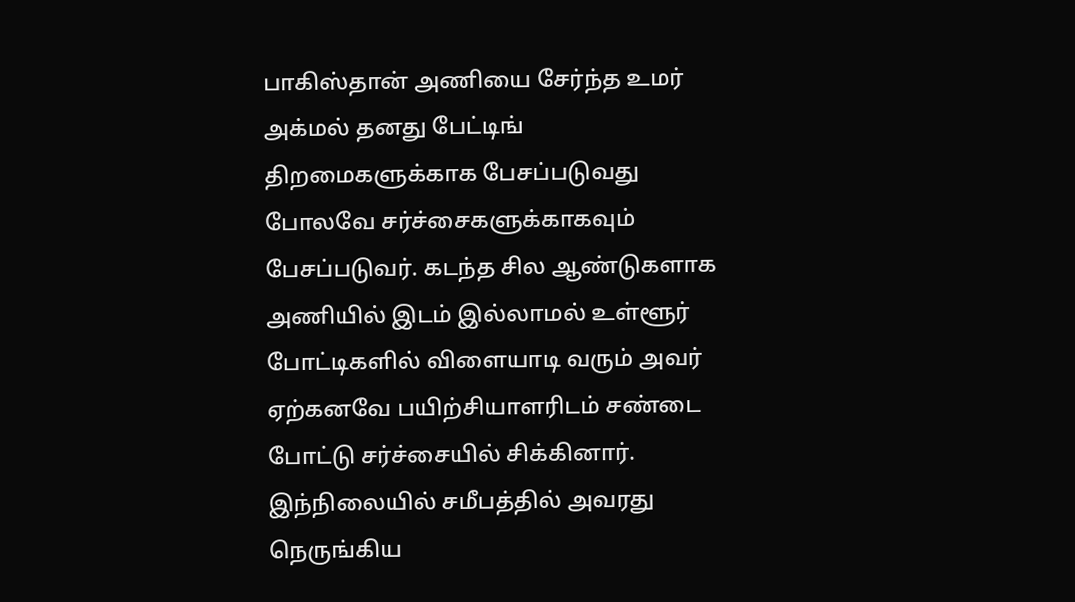பாகிஸ்தான் அணியை சேர்ந்த உமர் அக்மல் தனது பேட்டிங் திறமைகளுக்காக பேசப்படுவது போலவே சர்ச்சைகளுக்காகவும் பேசப்படுவர். கடந்த சில ஆண்டுகளாக அணியில் இடம் இல்லாமல் உள்ளூர் போட்டிகளில் விளையாடி வரும் அவர் ஏற்கனவே பயிற்சியாளரிடம் சண்டை போட்டு சர்ச்சையில் சிக்கினார்.
இந்நிலையில் சமீபத்தில் அவரது நெருங்கிய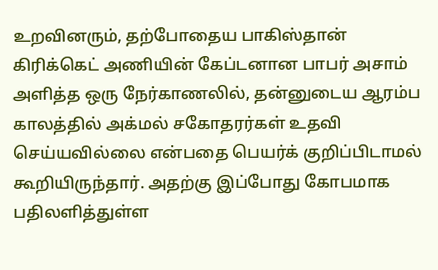உறவினரும், தற்போதைய பாகிஸ்தான் கிரிக்கெட் அணியின் கேப்டனான பாபர் அசாம் அளித்த ஒரு நேர்காணலில், தன்னுடைய ஆரம்ப காலத்தில் அக்மல் சகோதரர்கள் உதவி செய்யவில்லை என்பதை பெயர்க் குறிப்பிடாமல் கூறியிருந்தார். அதற்கு இப்போது கோபமாக பதிலளித்துள்ள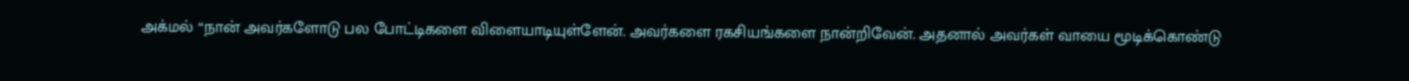அக்மல் “நான் அவர்களோடு பல போட்டிகளை விளையாடியுள்ளேன். அவர்களை ரகசியங்களை நான்றிவேன். அதனால் அவர்கள் வாயை மூடிக்கொண்டு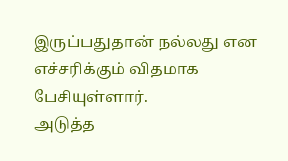இருப்பதுதான் நல்லது என எச்சரிக்கும் விதமாக பேசியுள்ளார்.
அடுத்த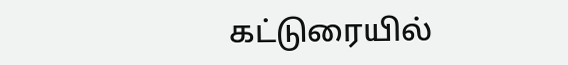கட்டுரையில்